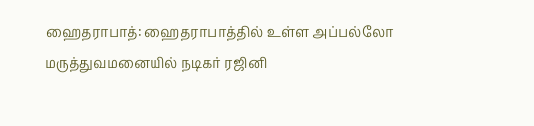ஹைதராபாத்: ஹைதராபாத்தில் உள்ள அப்பல்லோ மருத்துவமனையில் நடிகர் ரஜினி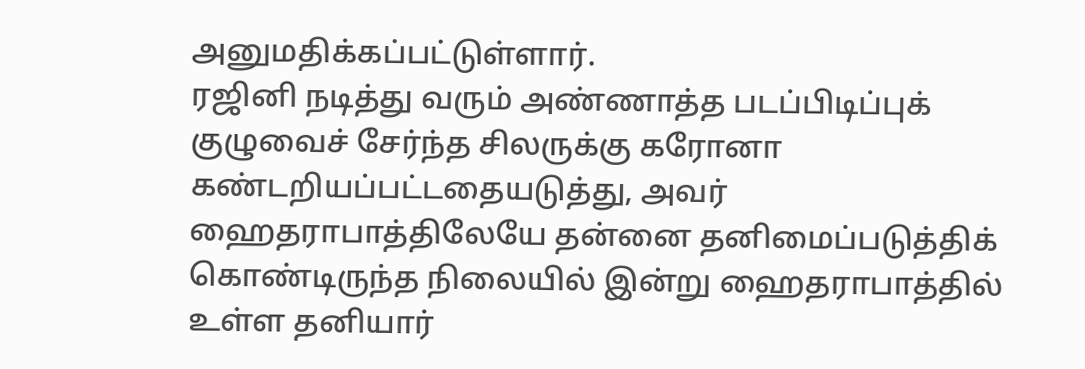அனுமதிக்கப்பட்டுள்ளார்.
ரஜினி நடித்து வரும் அண்ணாத்த படப்பிடிப்புக் குழுவைச் சேர்ந்த சிலருக்கு கரோனா கண்டறியப்பட்டதையடுத்து, அவர் ஹைதராபாத்திலேயே தன்னை தனிமைப்படுத்திக் கொண்டிருந்த நிலையில் இன்று ஹைதராபாத்தில் உள்ள தனியார்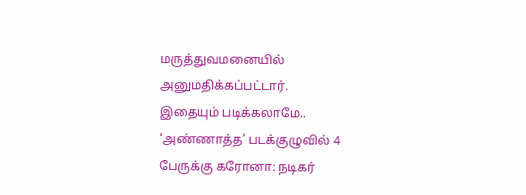மருத்துவமனையில் அனுமதிக்கப்பட்டார்.
இதையும் படிக்கலாமே.. ‘அண்ணாத்த’ படக்குழுவில் 4 பேருக்கு கரோனா: நடிகர்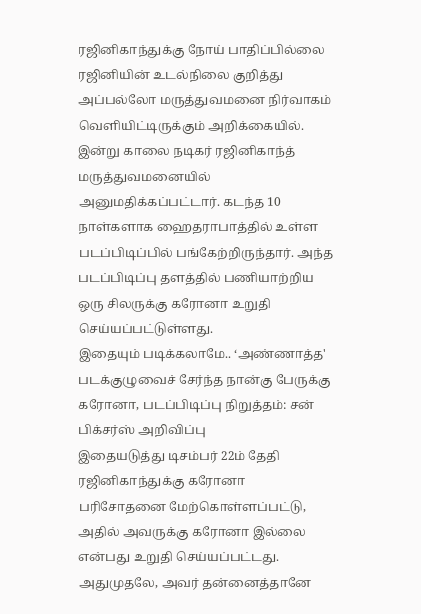ரஜினிகாந்துக்கு நோய் பாதிப்பில்லை
ரஜினியின் உடல்நிலை குறித்து அப்பல்லோ மருத்துவமனை நிர்வாகம் வெளியிட்டிருக்கும் அறிக்கையில். இன்று காலை நடிகர் ரஜினிகாந்த் மருத்துவமனையில் அனுமதிக்கப்பட்டார். கடந்த 10 நாள்களாக ஹைதராபாத்தில் உள்ள படப்பிடிப்பில் பங்கேற்றிருந்தார். அந்த படப்பிடிப்பு தளத்தில் பணியாற்றிய ஒரு சிலருக்கு கரோனா உறுதி செய்யப்பட்டுள்ளது.
இதையும் படிக்கலாமே.. ‘அண்ணாத்த' படக்குழுவைச் சேர்ந்த நான்கு பேருக்கு கரோனா, படப்பிடிப்பு நிறுத்தம்: சன் பிக்சர்ஸ் அறிவிப்பு
இதையடுத்து டிசம்பர் 22ம் தேதி ரஜினிகாந்துக்கு கரோனா பரிசோதனை மேற்கொள்ளப்பட்டு, அதில் அவருக்கு கரோனா இல்லை என்பது உறுதி செய்யப்பட்டது. அதுமுதலே, அவர் தன்னைத்தானே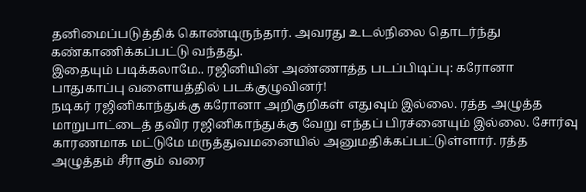தனிமைப்படுத்திக் கொண்டிருந்தார். அவரது உடல்நிலை தொடர்ந்து கண்காணிக்கப்பட்டு வந்தது.
இதையும் படிக்கலாமே.. ரஜினியின் அண்ணாத்த படப்பிடிப்பு: கரோனா பாதுகாப்பு வளையத்தில் படக்குழுவினர்!
நடிகர் ரஜினிகாந்துக்கு கரோனா அறிகுறிகள் எதுவும் இல்லை. ரத்த அழுத்த மாறுபாட்டைத் தவிர ரஜினிகாந்துக்கு வேறு எந்தப் பிரச்னையும் இல்லை. சோர்வு காரணமாக மட்டுமே மருத்துவமனையில் அனுமதிக்கப்பட்டுள்ளார். ரத்த அழுத்தம் சீராகும் வரை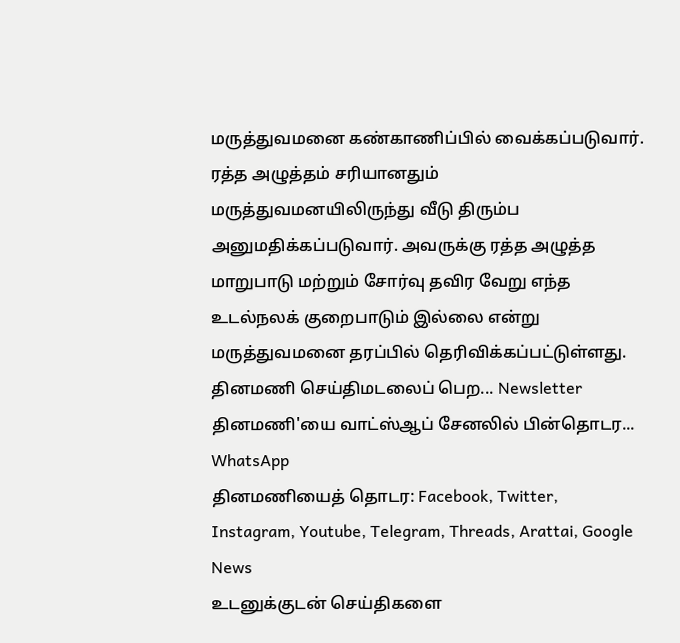மருத்துவமனை கண்காணிப்பில் வைக்கப்படுவார். ரத்த அழுத்தம் சரியானதும் மருத்துவமனயிலிருந்து வீடு திரும்ப அனுமதிக்கப்படுவார். அவருக்கு ரத்த அழுத்த மாறுபாடு மற்றும் சோர்வு தவிர வேறு எந்த உடல்நலக் குறைபாடும் இல்லை என்று மருத்துவமனை தரப்பில் தெரிவிக்கப்பட்டுள்ளது.
தினமணி செய்திமடலைப் பெற... Newsletter
தினமணி'யை வாட்ஸ்ஆப் சேனலில் பின்தொடர... WhatsApp
தினமணியைத் தொடர: Facebook, Twitter, Instagram, Youtube, Telegram, Threads, Arattai, Google News
உடனுக்குடன் செய்திகளை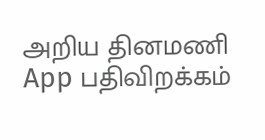அறிய தினமணி App பதிவிறக்கம்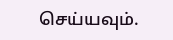செய்யவும்.